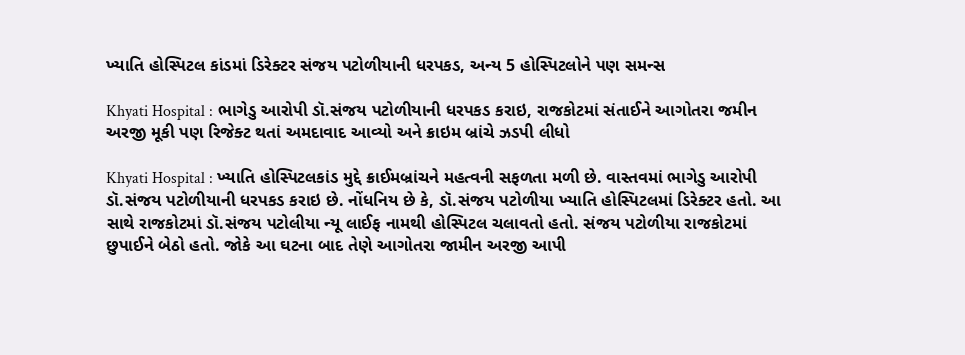ખ્યાતિ હોસ્પિટલ કાંડમાં ડિરેક્ટર સંજય પટોળીયાની ધરપકડ, અન્ય 5 હોસ્પિટલોને પણ સમન્સ

Khyati Hospital : ભાગેડુ આરોપી ડૉ.સંજય પટોળીયાની ધરપકડ કરાઇ, રાજકોટમાં સંતાઈને આગોતરા જમીન અરજી મૂકી પણ રિજેક્ટ થતાં અમદાવાદ આવ્યો અને ક્રાઇમ બ્રાંચે ઝડપી લીધો

Khyati Hospital : ખ્યાતિ હોસ્પિટલકાંડ મુદ્દે ક્રાઈમબ્રાંચને મહત્વની સફળતા મળી છે. વાસ્તવમાં ભાગેડુ આરોપી ડૉ.સંજય પટોળીયાની ધરપકડ કરાઇ છે. નોંધનિય છે કે, ડૉ.સંજય પટોળીયા ખ્યાતિ હોસ્પિટલમાં ડિરેક્ટર હતો. આ સાથે રાજકોટમાં ડૉ.સંજય પટોલીયા ન્યૂ લાઈફ નામથી હોસ્પિટલ ચલાવતો હતો. સંજય પટોળીયા રાજકોટમાં છુપાઈને બેઠો હતો. જોકે આ ઘટના બાદ તેણે આગોતરા જામીન અરજી આપી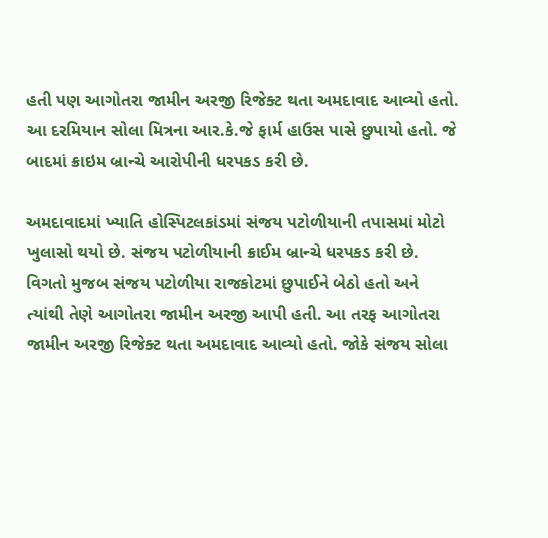હતી પણ આગોતરા જામીન અરજી રિજેક્ટ થતા અમદાવાદ આવ્યો હતો. આ દરમિયાન સોલા મિત્રના આર.કે.જે ફાર્મ હાઉસ પાસે છુપાયો હતો. જે બાદમાં ક્રાઇમ બ્રાન્ચે આરોપીની ધરપકડ કરી છે.

અમદાવાદમાં ખ્યાતિ હોસ્પિટલકાંડમાં સંજય પટોળીયાની તપાસમાં મોટો ખુલાસો થયો છે. સંજય પટોળીયાની ક્રાઈમ બ્રાન્ચે ધરપકડ કરી છે. વિગતો મુજબ સંજય પટોળીયા રાજકોટમાં છુપાઈને બેઠો હતો અને ત્યાંથી તેણે આગોતરા જામીન અરજી આપી હતી. આ તરફ આગોતરા જામીન અરજી રિજેક્ટ થતા અમદાવાદ આવ્યો હતો. જોકે સંજય સોલા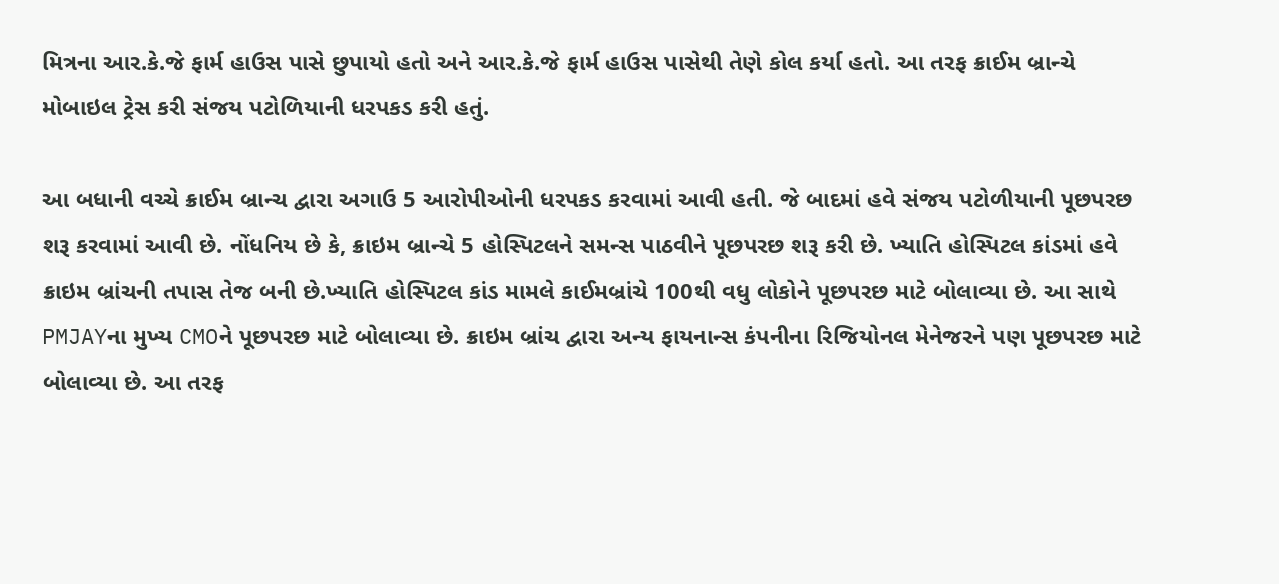મિત્રના આર.કે.જે ફાર્મ હાઉસ પાસે છુપાયો હતો અને આર.કે.જે ફાર્મ હાઉસ પાસેથી તેણે કોલ કર્યા હતો. આ તરફ ક્રાઈમ બ્રાન્ચે મોબાઇલ ટ્રેસ કરી સંજય પટોળિયાની ધરપકડ કરી હતું.

આ બધાની વચ્ચે ક્રાઈમ બ્રાન્ચ દ્વારા અગાઉ 5 આરોપીઓની ધરપકડ કરવામાં આવી હતી. જે બાદમાં હવે સંજય પટોળીયાની પૂછપરછ શરૂ કરવામાં આવી છે. નોંધનિય છે કે, ક્રાઇમ બ્રાન્ચે 5 હોસ્પિટલને સમન્સ પાઠવીને પૂછપરછ શરૂ કરી છે. ખ્યાતિ હોસ્પિટલ કાંડમાં હવે ક્રાઇમ બ્રાંચની તપાસ તેજ બની છે.ખ્યાતિ હોસ્પિટલ કાંડ મામલે કાઈમબ્રાંચે 100થી વધુ લોકોને પૂછપરછ માટે બોલાવ્યા છે. આ સાથે PMJAYના મુખ્ય CMOને પૂછપરછ માટે બોલાવ્યા છે. ક્રાઇમ બ્રાંચ દ્વારા અન્ય ફાયનાન્સ કંપનીના રિજિયોનલ મેનેજરને પણ પૂછપરછ માટે બોલાવ્યા છે. આ તરફ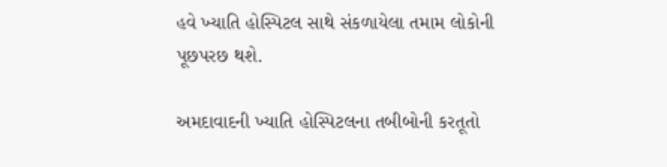હવે ખ્યાતિ હોસ્પિટલ સાથે સંકળાયેલા તમામ લોકોની પૂછપરછ થશે.

અમદાવાદની ખ્યાતિ હોસ્પિટલના તબીબોની કરતૂતો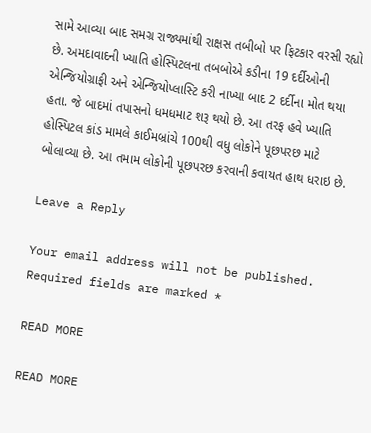સામે આવ્યા બાદ સમગ્ર રાજ્યમાંથી રાક્ષસ તબીબો પર ફિટકાર વરસી રહ્યો છે. અમદાવાદની ખ્યાતિ હોસ્પિટલના તબબોએ કડીના 19 દર્દીઓની એન્જિયોગ્રાફી અને એન્જિયોપ્લાસ્ટિ કરી નાખ્યા બાદ 2 દર્દીના મોત થયા હતા. જે બાદમાં તપાસનો ધમધમાટ શરૂ થયો છે. આ તરફ હવે ખ્યાતિ હોસ્પિટલ કાંડ મામલે કાઈમબ્રાંચે 100થી વધુ લોકોને પૂછપરછ માટે બોલાવ્યા છે. આ તમામ લોકોની પૂછપરછ કરવાની કવાયત હાથ ધરાઇ છે.

Leave a Reply

Your email address will not be published. Required fields are marked *

READ MORE

READ MORE